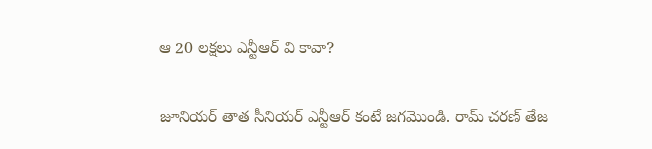ఆ 20 లక్షలు ఎన్టీఆర్ వి కావా?

జూనియర్ తాత సీనియర్ ఎన్టీఆర్ కంటే జగమొండి. రామ్ చరణ్ తేజ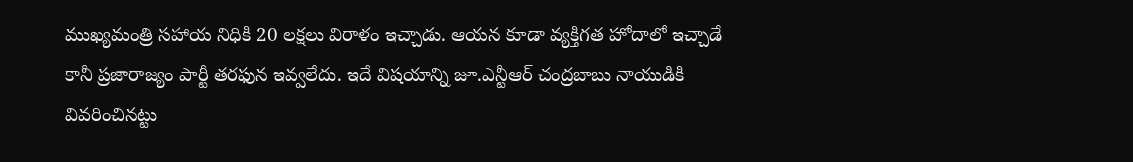ముఖ్యమంత్రి సహాయ నిధికి 20 లక్షలు విరాళం ఇచ్చాడు. ఆయన కూడా వ్యక్తిగత హోదాలో ఇచ్చాడే కానీ ప్రజారాజ్యం పార్టీ తరఫున ఇవ్వలేదు. ఇదే విషయాన్ని జూ.ఎన్టీఆర్ చంద్రబాబు నాయుడికి వివరించినట్టు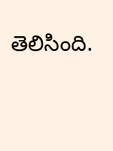తెలిసింది.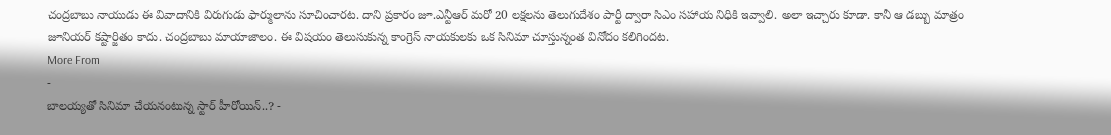చంద్రబాబు నాయుడు ఈ వివాదానికి విరుగుడు ఫార్ములాను సూచించారట. దాని ప్రకారం జూ.ఎన్టీఆర్ మరో 20 లక్షలను తెలుగుదేశం పార్టీ ద్వారా సిఎం సహాయ నిధికి ఇవ్వాలి. అలా ఇచ్చారు కూడా. కానీ ఆ డబ్బు మాత్రం జూనియర్ కష్టార్జితం కాదు. చంద్రబాబు మాయాజాలం. ఈ విషయం తెలుసుకున్న కాంగ్రెస్ నాయకులకు ఒక సినిమా చూస్తున్నంత వినోదం కలిగిందట.
More From
-
బాలయ్యతో సినిమా చేయనంటున్న స్టార్ హీరోయిన్..? -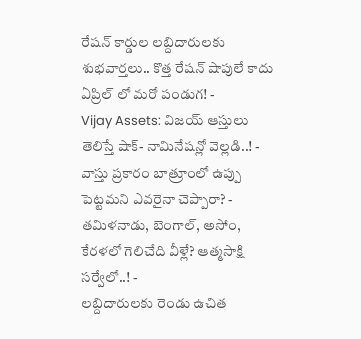రేషన్ కార్డుల లబ్దిదారులకు శుభవార్తలు.. కొత్త రేషన్ షాపులే కాదు ఏప్రిల్ లో మరో పండుగ! -
Vijay Assets: విజయ్ ఆస్తులు తెలిస్తే షాక్- నామినేషన్లో వెల్లడి..! -
వాస్తు ప్రకారం బాత్రూంలో ఉప్పు పెట్టమని ఎవరైనా చెప్పారా? -
తమిళనాడు, బెంగాల్, అసోం, కేరళలో గెలిచేది వీళ్లే? ఆత్మసాక్షి సర్వేలో..! -
లబ్దిదారులకు రెండు ఉచిత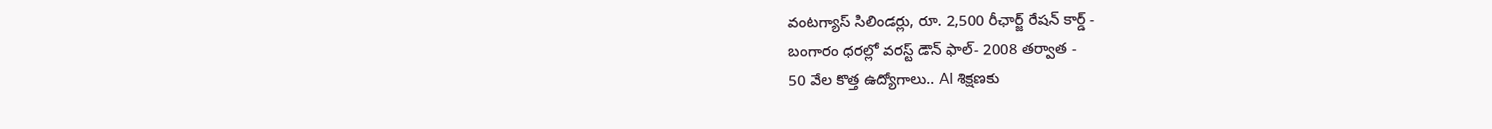వంటగ్యాస్ సిలిండర్లు, రూ. 2,500 రీఛార్జ్ రేషన్ కార్డ్ -
బంగారం ధరల్లో వరస్ట్ డౌన్ ఫాల్- 2008 తర్వాత -
50 వేల కొత్త ఉద్యోగాలు.. AI శిక్షణకు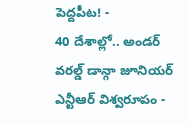పెద్దపీట! -
40 దేశాల్లో.. అండర్ వరల్డ్ డాన్గా జూనియర్ ఎన్టీఆర్ విశ్వరూపం -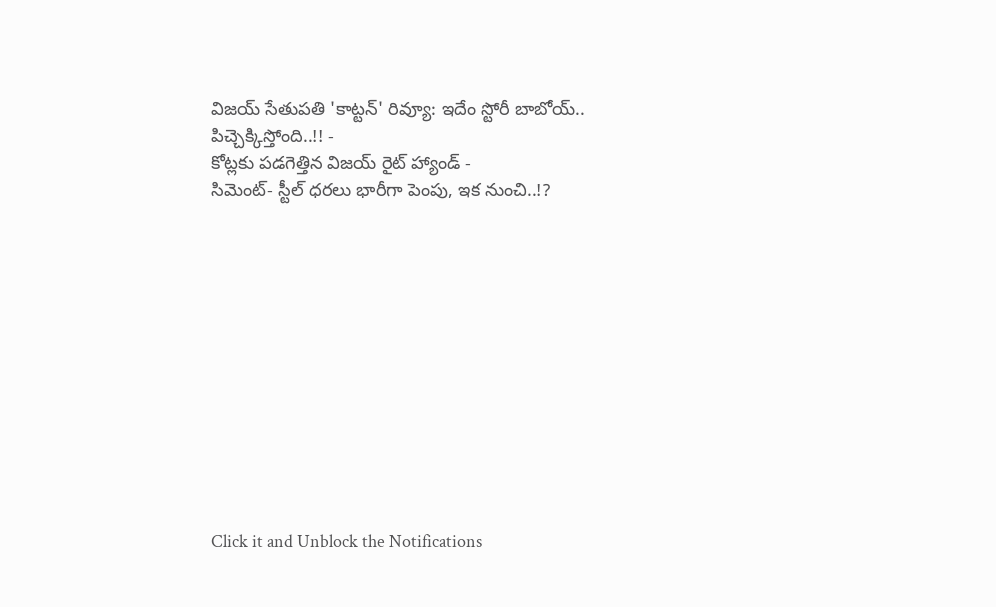విజయ్ సేతుపతి 'కాట్టన్' రివ్యూ: ఇదేం స్టోరీ బాబోయ్.. పిచ్చెక్కిస్తోంది..!! -
కోట్లకు పడగెత్తిన విజయ్ రైట్ హ్యాండ్ -
సిమెంట్- స్టీల్ ధరలు భారీగా పెంపు, ఇక నుంచి..!?












Click it and Unblock the Notifications